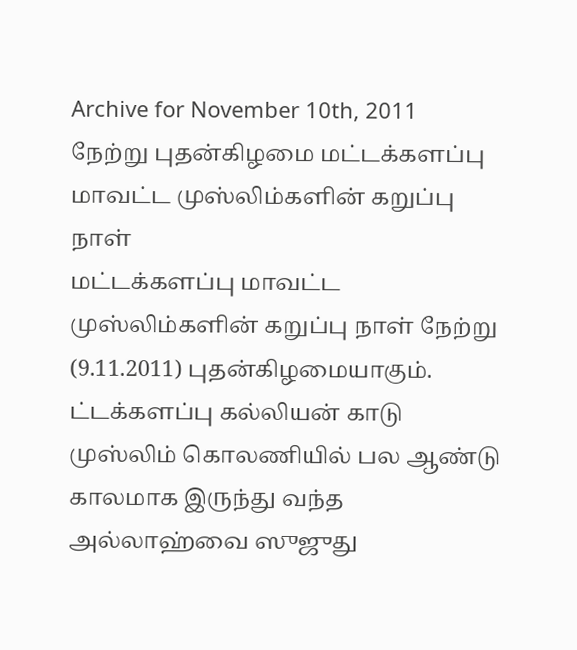Archive for November 10th, 2011
நேற்று புதன்கிழமை மட்டக்களப்பு மாவட்ட முஸ்லிம்களின் கறுப்பு நாள்
மட்டக்களப்பு மாவட்ட முஸ்லிம்களின் கறுப்பு நாள் நேற்று (9.11.2011) புதன்கிழமையாகும். ட்டக்களப்பு கல்லியன் காடு முஸ்லிம் கொலணியில் பல ஆண்டு காலமாக இருந்து வந்த அல்லாஹ்வை ஸுஜுது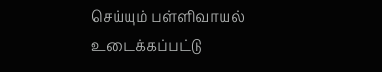செய்யும் பள்ளிவாயல் உடைக்கப்பட்டு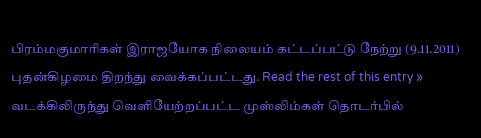பிரம்மகுமாரிகள் இராஜயோக நிலையம் கட்டப்பட்டு நேற்று (9.11.2011) புதன்கிழமை திறந்து வைக்கப்பட்டது. Read the rest of this entry »
வடக்கிலிருந்து வெளியேற்றப்பட்ட முஸ்லிம்கள் தொடர்பில்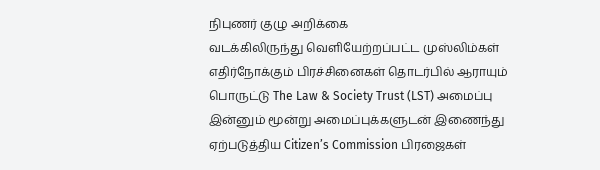நிபுணர் குழு அறிக்கை
வடக்கிலிருந்து வெளியேற்றப்பட்ட முஸ்லிம்கள் எதிர்நோக்கும் பிரச்சினைகள் தொடர்பில் ஆராயும் பொருட்டு The Law & Society Trust (LST) அமைப்பு இன்னும் மூன்று அமைப்புக்களுடன் இணைந்து ஏற்படுத்திய Citizen’s Commission பிரஜைகள்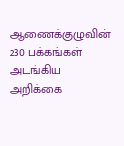ஆணைக்குழுவின் 230 பக்கங்கள் அடங்கிய அறிக்கை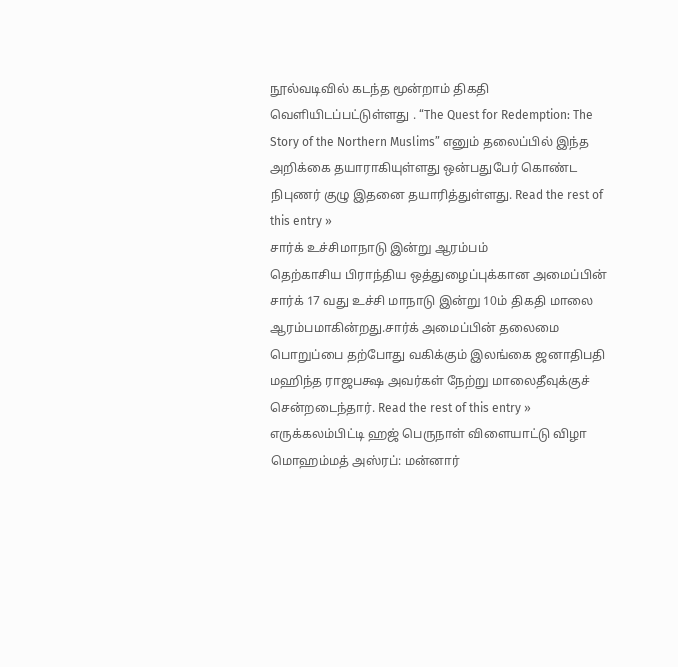நூல்வடிவில் கடந்த மூன்றாம் திகதி வெளியிடப்பட்டுள்ளது . “The Quest for Redemption: The Story of the Northern Muslims” எனும் தலைப்பில் இந்த அறிக்கை தயாராகியுள்ளது ஒன்பதுபேர் கொண்ட நிபுணர் குழு இதனை தயாரித்துள்ளது. Read the rest of this entry »
சார்க் உச்சிமாநாடு இன்று ஆரம்பம்
தெற்காசிய பிராந்திய ஒத்துழைப்புக்கான அமைப்பின் சார்க் 17 வது உச்சி மாநாடு இன்று 10ம் திகதி மாலை ஆரம்பமாகின்றது.சார்க் அமைப்பின் தலைமை பொறுப்பை தற்போது வகிக்கும் இலங்கை ஜனாதிபதி மஹிந்த ராஜபக்ஷ அவர்கள் நேற்று மாலைதீவுக்குச் சென்றடைந்தார். Read the rest of this entry »
எருக்கலம்பிட்டி ஹஜ் பெருநாள் விளையாட்டு விழா
மொஹம்மத் அஸ்ரப்: மன்னார்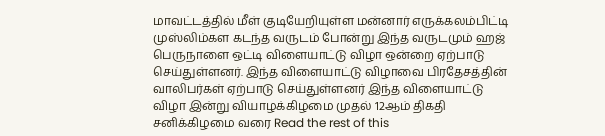மாவட்டத்தில் மீள் குடியேறியுள்ள மன்னார் எருக்கலம்பிட்டி முஸ்லிம்கள கடந்த வருடம் போன்று இந்த வருடமும் ஹஜ் பெருநாளை ஒட்டி விளையாட்டு விழா ஒன்றை ஏற்பாடு செய்துள்ளனர். இந்த விளையாட்டு விழாவை பிரதேசத்தின் வாலிபர்கள் ஏற்பாடு செய்துள்ளனர் இந்த விளையாட்டு விழா இன்று வியாழக்கிழமை முதல் 12ஆம் திகதி சனிக்கிழமை வரை Read the rest of this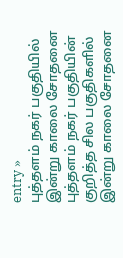entry »
புத்தளம் நகர் பகுதியில் இன்று காலை சோதனை
புத்தளம் நகர் பகுதியின் குறித்த சில பகுதிகளில் இன்று காலை சோதனை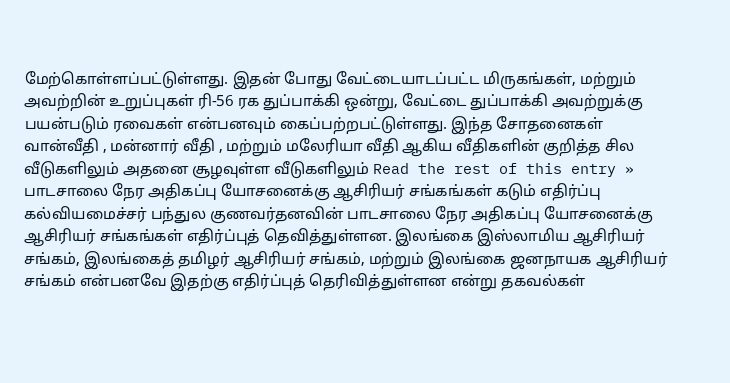மேற்கொள்ளப்பட்டுள்ளது. இதன் போது வேட்டையாடப்பட்ட மிருகங்கள், மற்றும் அவற்றின் உறுப்புகள் ரி-56 ரக துப்பாக்கி ஒன்று, வேட்டை துப்பாக்கி அவற்றுக்கு பயன்படும் ரவைகள் என்பனவும் கைப்பற்றபட்டுள்ளது. இந்த சோதனைகள் வான்வீதி , மன்னார் வீதி , மற்றும் மலேரியா வீதி ஆகிய வீதிகளின் குறித்த சில வீடுகளிலும் அதனை சூழவுள்ள வீடுகளிலும் Read the rest of this entry »
பாடசாலை நேர அதிகப்பு யோசனைக்கு ஆசிரியர் சங்கங்கள் கடும் எதிர்ப்பு
கல்வியமைச்சர் பந்துல குணவர்தனவின் பாடசாலை நேர அதிகப்பு யோசனைக்கு ஆசிரியர் சங்கங்கள் எதிர்ப்புத் தெவித்துள்ளன. இலங்கை இஸ்லாமிய ஆசிரியர் சங்கம், இலங்கைத் தமிழர் ஆசிரியர் சங்கம், மற்றும் இலங்கை ஜனநாயக ஆசிரியர் சங்கம் என்பனவே இதற்கு எதிர்ப்புத் தெரிவித்துள்ளன என்று தகவல்கள்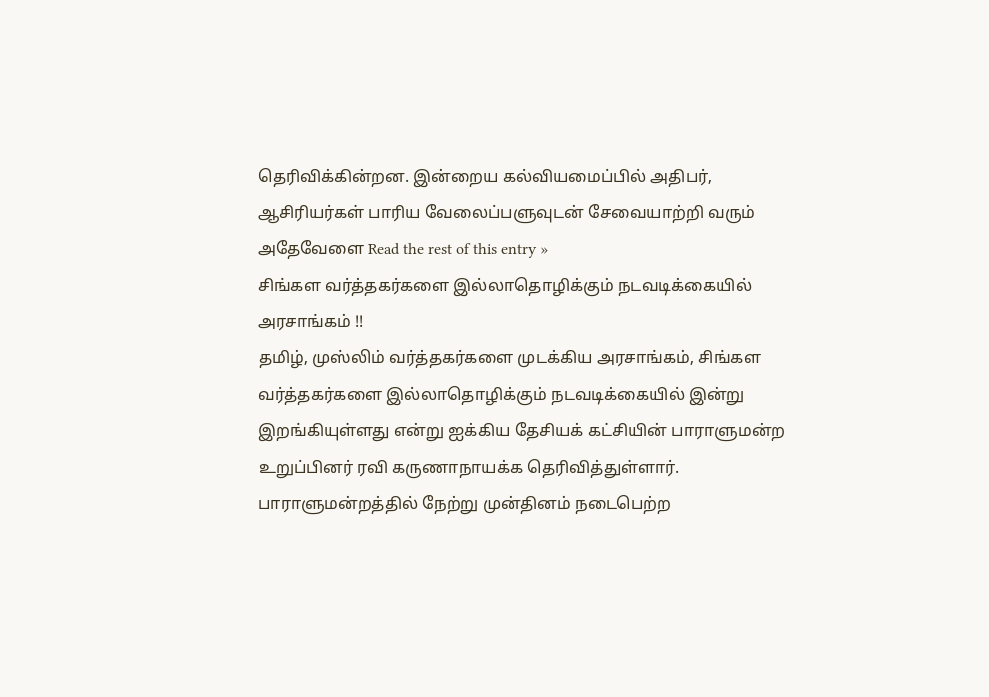தெரிவிக்கின்றன. இன்றைய கல்வியமைப்பில் அதிபர், ஆசிரியர்கள் பாரிய வேலைப்பளுவுடன் சேவையாற்றி வரும் அதேவேளை Read the rest of this entry »
சிங்கள வர்த்தகர்களை இல்லாதொழிக்கும் நடவடிக்கையில் அரசாங்கம் !!
தமிழ், முஸ்லிம் வர்த்தகர்களை முடக்கிய அரசாங்கம், சிங்கள வர்த்தகர்களை இல்லாதொழிக்கும் நடவடிக்கையில் இன்று இறங்கியுள்ளது என்று ஐக்கிய தேசியக் கட்சியின் பாராளுமன்ற உறுப்பினர் ரவி கருணாநாயக்க தெரிவித்துள்ளார். பாராளுமன்றத்தில் நேற்று முன்தினம் நடைபெற்ற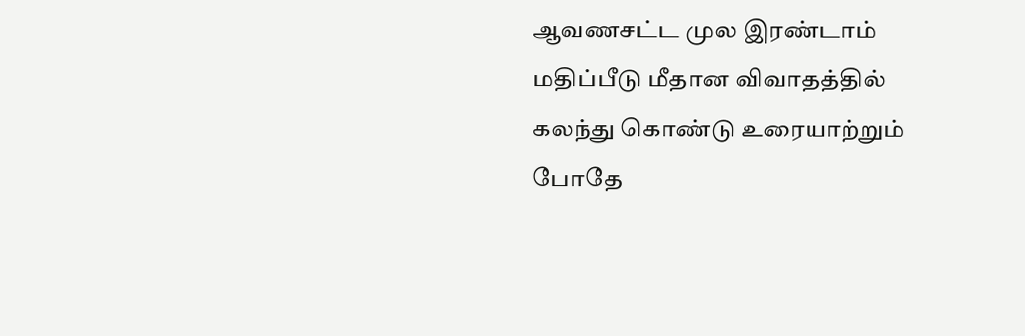ஆவணசட்ட முல இரண்டாம் மதிப்பீடு மீதான விவாதத்தில் கலந்து கொண்டு உரையாற்றும் போதே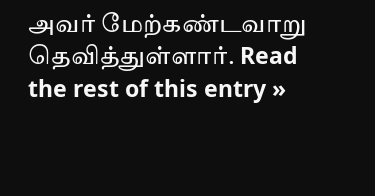அவர் மேற்கண்டவாறு தெவித்துள்ளார். Read the rest of this entry »